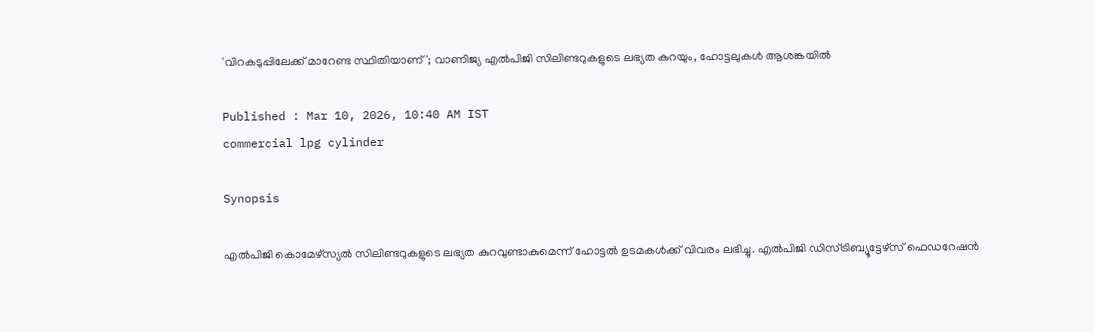'വിറകടുപ്പിലേക്ക് മാറേണ്ട സ്ഥിതിയാണ്'; വാണിജ്യ എൽപിജി സിലിണ്ടറുകളുടെ ലഭ്യത കുറയും, ഹോട്ടലുകൾ ആശങ്കയിൽ

Published : Mar 10, 2026, 10:40 AM IST
commercial lpg cylinder

Synopsis

എൽപിജി കൊമേഴ്സ്യൽ സിലിണ്ടറുകളുടെ ലഭ്യത കുറവുണ്ടാകുമെന്ന് ഹോട്ടൽ ഉടമകൾക്ക് വിവരം ലഭിച്ചു. എൽപിജി ഡിസ്ട്രിബ്യൂട്ടേഴ്സ് ഫെഡറേഷൻ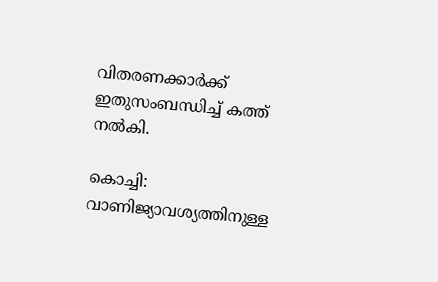വിതരണക്കാർക്ക് ഇതുസംബന്ധിച്ച് കത്ത് നൽകി.

കൊച്ചി: വാണിജ്യാവശ്യത്തിനുള്ള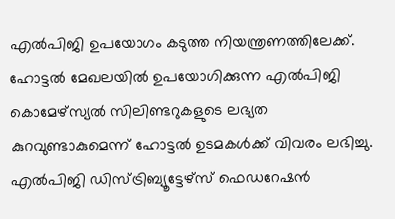എൽപിജി ഉപയോഗം കടുത്ത നിയന്ത്രണത്തിലേക്ക്. ഹോട്ടൽ മേഖലയിൽ ഉപയോഗിക്കുന്ന എൽപിജി കൊമേഴ്സ്യൽ സിലിണ്ടറുകളുടെ ലഭ്യത കുറവുണ്ടാകുമെന്ന് ഹോട്ടൽ ഉടമകൾക്ക് വിവരം ലഭിച്ചു. എൽപിജി ഡിസ്ട്രിബ്യൂട്ടേഴ്സ് ഫെഡറേഷൻ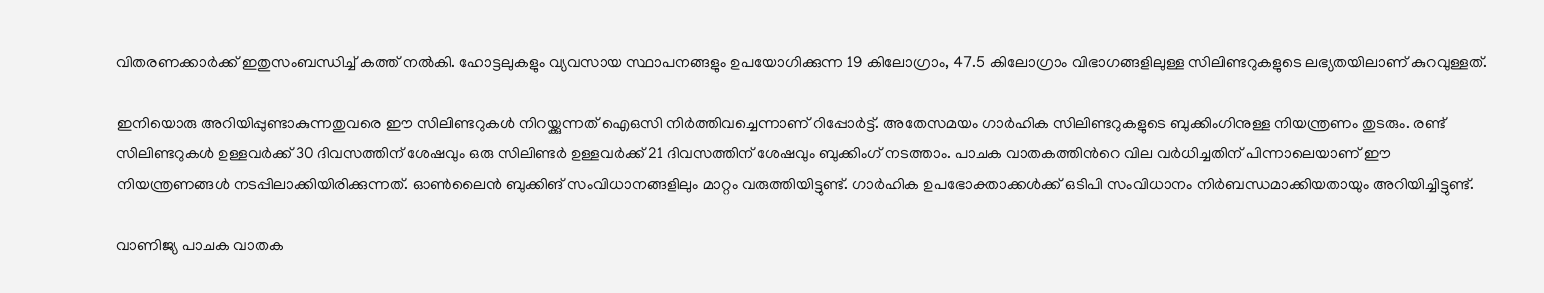വിതരണക്കാർക്ക് ഇതുസംബന്ധിച്ച് കത്ത് നൽകി. ഹോട്ടലുകളും വ്യവസായ സ്ഥാപനങ്ങളും ഉപയോഗിക്കുന്ന 19 കിലോഗ്രാം, 47.5 കിലോഗ്രാം വിഭാഗങ്ങളിലുള്ള സിലിണ്ടറുകളുടെ ലഭ്യതയിലാണ് കുറവുള്ളത്.

ഇനിയൊരു അറിയിപ്പുണ്ടാകുന്നതുവരെ ഈ സിലിണ്ടറുകൾ നിറയ്ക്കുന്നത് ഐഒസി നിർത്തിവച്ചെന്നാണ് റിപ്പോർട്ട്. അതേസമയം ഗാർഹിക സിലിണ്ടറുകളുടെ ബുക്കിംഗിനുള്ള നിയന്ത്രണം തുടരും. രണ്ട് സിലിണ്ടറുകൾ ഉള്ളവർക്ക് 30 ദിവസത്തിന് ശേഷവും ഒരു സിലിണ്ടർ ഉള്ളവർക്ക് 21 ദിവസത്തിന് ശേഷവും ബുക്കിംഗ് നടത്താം. പാചക വാതകത്തിന്‍റെ വില വർധിച്ചതിന് പിന്നാലെയാണ് ഈ നിയന്ത്രണങ്ങൾ നടപ്പിലാക്കിയിരിക്കുന്നത്. ഓൺലൈൻ ബുക്കിങ് സംവിധാനങ്ങളിലും മാറ്റം വരുത്തിയിട്ടുണ്ട്. ഗാർഹിക ഉപഭോക്താക്കൾക്ക് ഒടിപി സംവിധാനം നിർബന്ധമാക്കിയതായും അറിയിച്ചിട്ടുണ്ട്.

വാണിജ്യ പാചക വാതക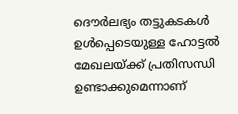ദൌർലഭ്യം തട്ടുകടകൾ ഉൾപ്പെടെയുള്ള ഹോട്ടൽ മേഖലയ്ക്ക് പ്രതിസന്ധി ഉണ്ടാക്കുമെന്നാണ്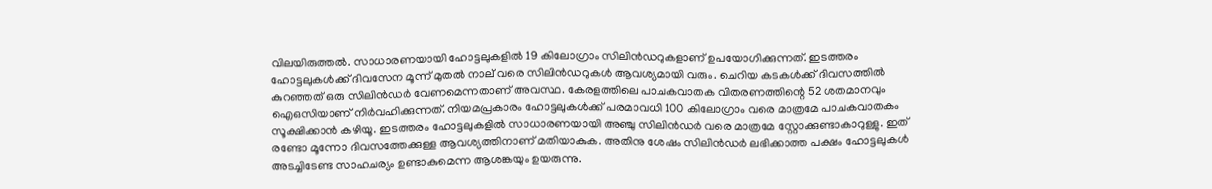വിലയിരുത്തൽ. സാധാരണയായി ഹോട്ടലുകളിൽ 19 കിലോഗ്രാം സിലിൻഡറുകളാണ് ഉപയോഗിക്കുന്നത്. ഇടത്തരം ഹോട്ടലുകൾക്ക് ദിവസേന മൂന്ന് മുതൽ നാല് വരെ സിലിൻഡറുകൾ ആവശ്യമായി വരും. ചെറിയ കടകൾക്ക് ദിവസത്തിൽ കുറഞ്ഞത് ഒരു സിലിൻഡർ വേണമെന്നതാണ് അവസ്ഥ. കേരളത്തിലെ പാചകവാതക വിതരണത്തിന്റെ 52 ശതമാനവും ഐഒസിയാണ് നിർവഹിക്കുന്നത്. നിയമപ്രകാരം ഹോട്ടലുകൾക്ക് പരമാവധി 100 കിലോഗ്രാം വരെ മാത്രമേ പാചകവാതകം സൂക്ഷിക്കാൻ കഴിയൂ. ഇടത്തരം ഹോട്ടലുകളിൽ സാധാരണയായി അഞ്ചു സിലിൻഡർ വരെ മാത്രമേ സ്റ്റോക്കുണ്ടാകാറുള്ളു. ഇത് രണ്ടോ മൂന്നോ ദിവസത്തേക്കുള്ള ആവശ്യത്തിനാണ് മതിയാകുക. അതിനു ശേഷം സിലിൻഡർ ലഭിക്കാത്ത പക്ഷം ഹോട്ടലുകൾ അടച്ചിടേണ്ട സാഹചര്യം ഉണ്ടാകുമെന്ന ആശങ്കയും ഉയരുന്നു.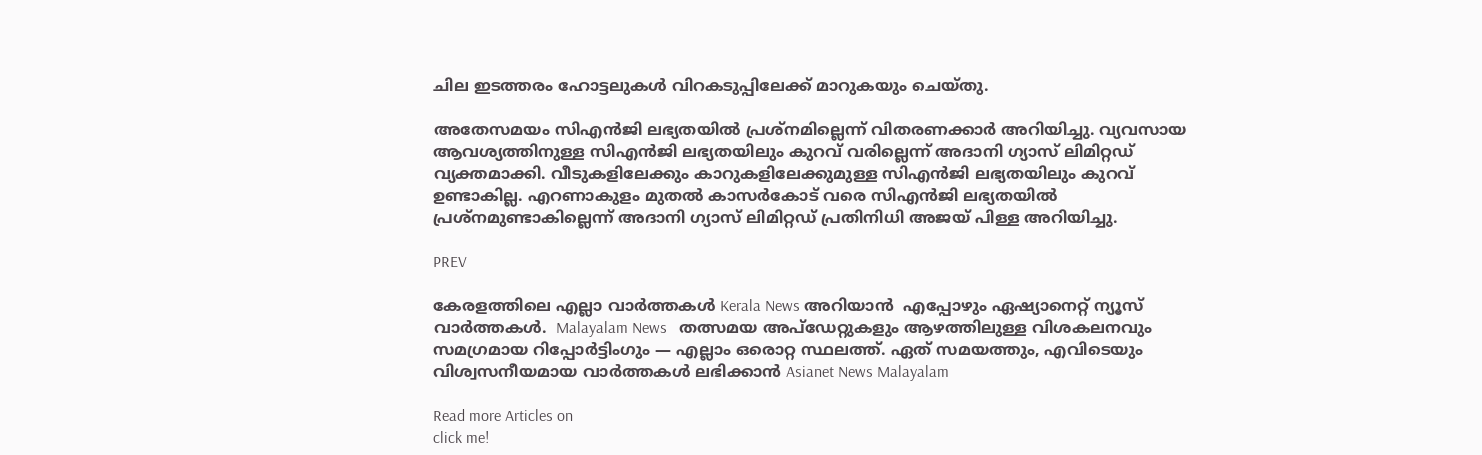ചില ഇടത്തരം ഹോട്ടലുകൾ വിറകടുപ്പിലേക്ക് മാറുകയും ചെയ്തു.

അതേസമയം സിഎൻജി ലഭ്യതയിൽ പ്രശ്നമില്ലെന്ന് വിതരണക്കാർ അറിയിച്ചു. വ്യവസായ ആവശ്യത്തിനുള്ള സിഎൻജി ലഭ്യതയിലും കുറവ് വരില്ലെന്ന് അദാനി ഗ്യാസ് ലിമിറ്റഡ് വ്യക്തമാക്കി. വീടുകളിലേക്കും കാറുകളിലേക്കുമുള്ള സിഎൻജി ലഭ്യതയിലും കുറവ് ഉണ്ടാകില്ല. എറണാകുളം മുതൽ കാസർകോട് വരെ സിഎൻജി ലഭ്യതയിൽ പ്രശ്നമുണ്ടാകില്ലെന്ന് അദാനി ഗ്യാസ് ലിമിറ്റഡ് പ്രതിനിധി അജയ് പിള്ള അറിയിച്ചു.

PREV

കേരളത്തിലെ എല്ലാ വാർത്തകൾ Kerala News അറിയാൻ  എപ്പോഴും ഏഷ്യാനെറ്റ് ന്യൂസ് വാർത്തകൾ.  Malayalam News   തത്സമയ അപ്‌ഡേറ്റുകളും ആഴത്തിലുള്ള വിശകലനവും സമഗ്രമായ റിപ്പോർട്ടിംഗും — എല്ലാം ഒരൊറ്റ സ്ഥലത്ത്. ഏത് സമയത്തും, എവിടെയും വിശ്വസനീയമായ വാർത്തകൾ ലഭിക്കാൻ Asianet News Malayalam

Read more Articles on
click me!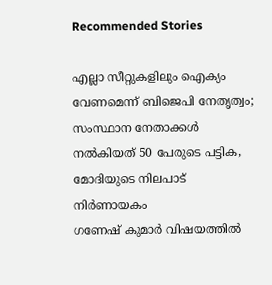Recommended Stories

എല്ലാ സീറ്റുകളിലും ഐക്യം വേണമെന്ന് ബിജെപി നേതൃത്വം; സംസ്ഥാന നേതാക്കൾ നൽകിയത് 50 പേരുടെ പട്ടിക, മോദിയുടെ നിലപാട് നിർണായകം
ഗണേഷ് കുമാർ വിഷയത്തിൽ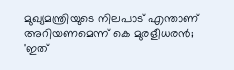മുഖ്യമന്ത്രിയുടെ നിലപാട് എന്താണ് അറിയണമെന്ന് കെ മുരളീധരൻ; 'ഇത്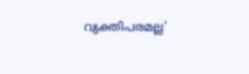വ്യക്തിപരമല്ല'